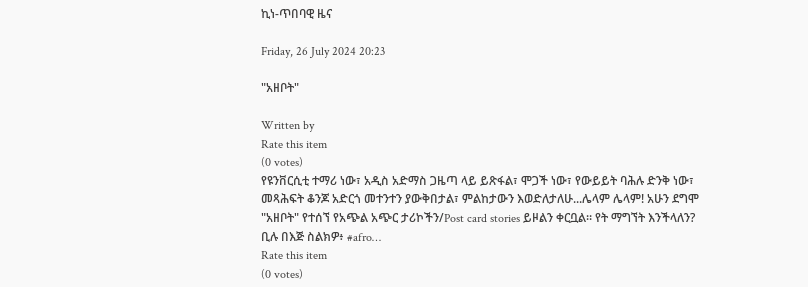ኪነ-ጥበባዊ ዜና

Friday, 26 July 2024 20:23

"አዘቦት"

Written by
Rate this item
(0 votes)
የዩንቨርሲቲ ተማሪ ነው፣ አዲስ አድማስ ጋዜጣ ላይ ይጽፋል፣ ሞጋች ነው፣ የውይይት ባሕሉ ድንቅ ነው፣ መጻሕፍት ቆንጆ አድርጎ መተንተን ያውቅበታል፣ ምልከታውን እወድለታለሁ...ሌላም ሌላም! አሁን ደግሞ "አዘቦት" የተሰኘ የአጭል አጭር ታሪኮችን/Post card stories ይዞልን ቀርቧል። የት ማግኘት እንችላለን? ቢሉ በእጅ ስልክዎ፥ #afro…
Rate this item
(0 votes)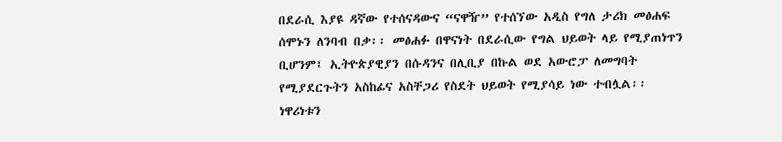በደራሲ እያዩ ዳኛው የተሰናዳውና “ናዋዥ” የተሰኘው አዲስ የግለ ታሪክ መፅሐፍ ሰሞኑን ለንባብ በቃ፡፡ መፅሐፉ በዋናነት በደራሲው የግል ህይወት ላይ የሚያጠነጥን ቢሆንም፤ ኢትዮጵያዊያን በሱዳንና በሊቢያ በኩል ወደ አውሮፓ ለመግባት የሚያደርጉትን አስከፊና አስቸጋሪ የስደት ህይወት የሚያሳይ ነው ተብሏል፡፡ ነዋሪነቱን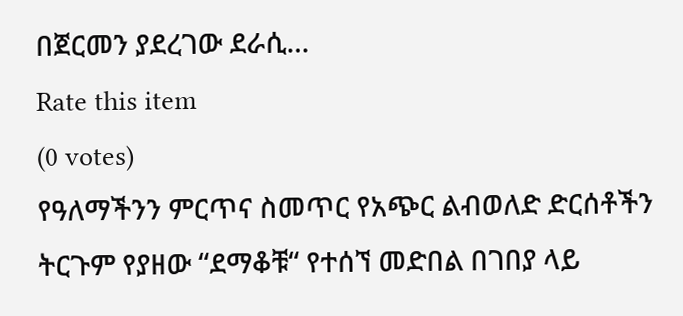በጀርመን ያደረገው ደራሲ…
Rate this item
(0 votes)
የዓለማችንን ምርጥና ስመጥር የአጭር ልብወለድ ድርሰቶችን ትርጉም የያዘው “ደማቆቹ“ የተሰኘ መድበል በገበያ ላይ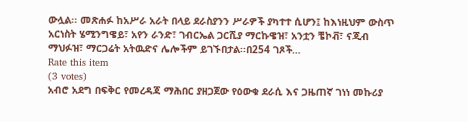ውሏል፡፡ መጽሐፉ ከአሥራ አራት በላይ ደራስያንን ሥራዎች ያካተተ ሲሆን፤ ከእነዚህም ውስጥ አርነስት ሄሚንግዌይ፣ አየን ራንድ፣ ገብርኤል ጋርሺያ ማርኩዌዝ፣ አንቷን ቼኮቭ፣ ናጂብ ማህፉዝ፣ ማርጋሬት አትዉድና ሌሎችም ይገኙበታል፡፡በ254 ገጾች…
Rate this item
(3 votes)
አብሮ አደግ በፍቅር የመረዳጃ ማሕበር ያዘጋጀው የዕውቁ ደራሲ እና ጋዜጠኛ ገነነ መኩሪያ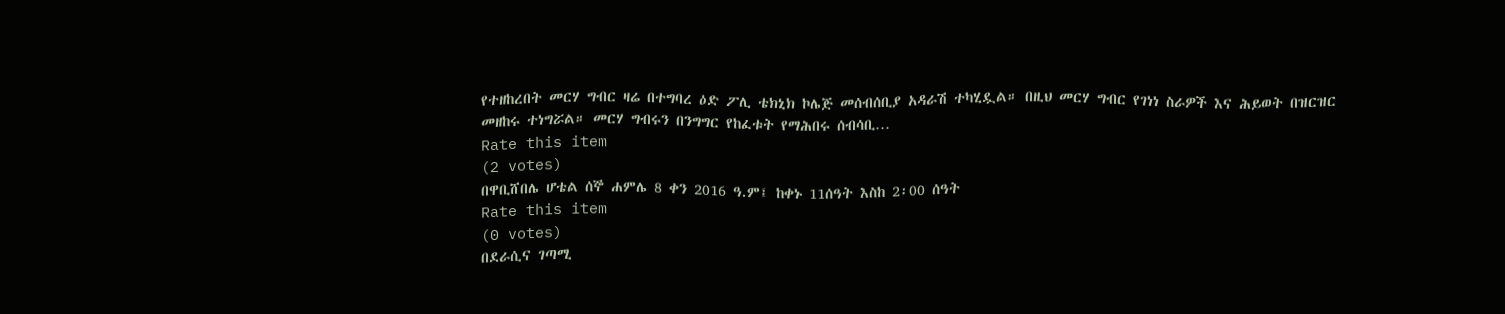የተዘከረበት መርሃ ግብር ዛሬ በተግባረ ዕድ ፖሊ ቴክኒክ ኮሌጅ መሰብሰቢያ አዳራሽ ተካሂዷል። በዚህ መርሃ ግብር የገነነ ስራዎች እና ሕይወት በዝርዝር መዘከሩ ተነግሯል። መርሃ ግብሩን በንግግር የከፈቱት የማሕበሩ ሰብሳቢ…
Rate this item
(2 votes)
በዋቢሸበሌ ሆቴል ሰኞ ሐምሌ 8 ቀን 2016 ዓ.ም፤ ከቀኑ 11ሰዓት እስከ 2፡00 ሰዓት
Rate this item
(0 votes)
በደራሲና ገጣሚ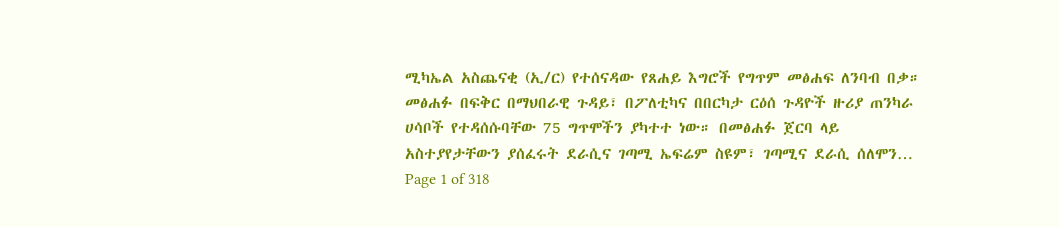ሚካኤል አስጨናቂ (ኢ/ር) የተሰናዳው የጸሐይ እግሮች የግጥም መፅሐፍ ለንባብ በቃ። መፅሐፉ በፍቅር በማህበራዊ ጉዳይ፣ በፖለቲካና በበርካታ ርዕሰ ጉዳዮች ዙሪያ ጠንካራ ሀሳቦች የተዳሰሱባቸው 75 ግጥሞችን ያካተተ ነው። በመፅሐፉ ጀርባ ላይ አስተያየታቸውን ያሰፈሩት ደራሲና ገጣሚ ኤፍሬም ስዩም፣ ገጣሚና ደራሲ ሰለሞን…
Page 1 of 318